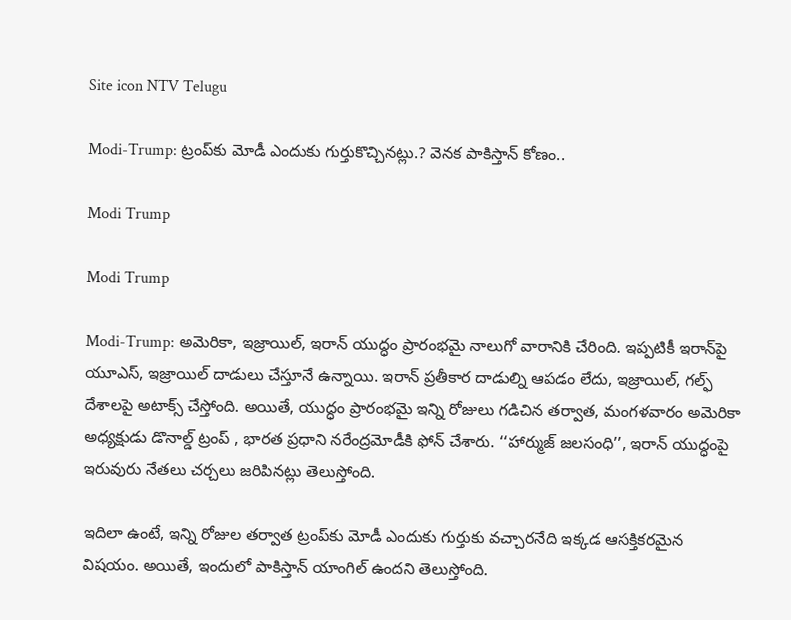Site icon NTV Telugu

Modi-Trump: ట్రంప్‌కు మోడీ ఎందుకు గుర్తుకొచ్చినట్లు.? వెనక పాకిస్తాన్ కోణం..

Modi Trump

Modi Trump

Modi-Trump: అమెరికా, ఇజ్రాయిల్, ఇరాన్ యుద్ధం ప్రారంభమై నాలుగో వారానికి చేరింది. ఇప్పటికీ ఇరాన్‌పై యూఎస్, ఇజ్రాయిల్ దాడులు చేస్తూనే ఉన్నాయి. ఇరాన్ ప్రతీకార దాడుల్ని ఆపడం లేదు, ఇజ్రాయిల్, గల్ఫ్ దేశాలపై అటాక్స్ చేస్తోంది. అయితే, యుద్ధం ప్రారంభమై ఇన్ని రోజులు గడిచిన తర్వాత, మంగళవారం అమెరికా అధ్యక్షుడు డొనాల్డ్ ట్రంప్ , భారత ప్రధాని నరేంద్రమోడీకి ఫోన్ చేశారు. ‘‘హార్ముజ్ జలసంధి’’, ఇరాన్ యుద్ధంపై ఇరువురు నేతలు చర్చలు జరిపినట్లు తెలుస్తోంది.

ఇదిలా ఉంటే, ఇన్ని రోజుల తర్వాత ట్రంప్‌కు మోడీ ఎందుకు గుర్తుకు వచ్చారనేది ఇక్కడ ఆసక్తికరమైన విషయం. అయితే, ఇందులో పాకిస్తాన్ యాంగిల్ ఉందని తెలుస్తోంది.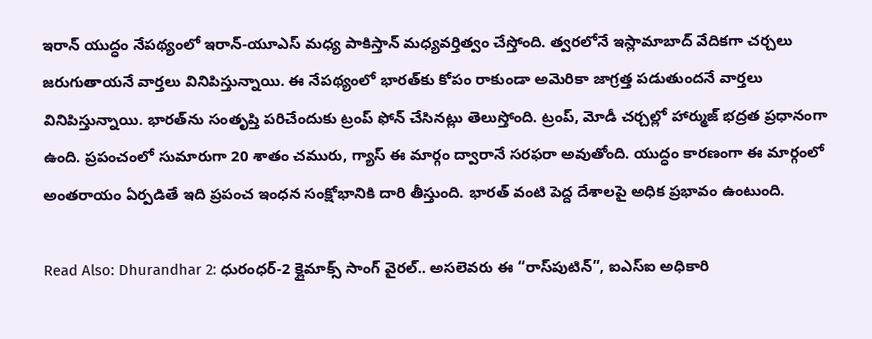ఇరాన్ యుద్ధం నేపథ్యంలో ఇరాన్-యూఎస్ మధ్య పాకిస్తాన్ మధ్యవర్తిత్వం చేస్తోంది. త్వరలోనే ఇస్లామాబాద్ వేదికగా చర్చలు జరుగుతాయనే వార్తలు వినిపిస్తున్నాయి. ఈ నేపథ్యంలో భారత్‌కు కోపం రాకుండా అమెరికా జాగ్రత్త పడుతుందనే వార్తలు వినిపిస్తున్నాయి. భారత్‌ను సంతృప్తి పరిచేందుకు ట్రంప్ ఫోన్ చేసినట్లు తెలుస్తోంది. ట్రంప్, మోడీ చర్చల్లో హార్ముజ్ భద్రత ప్రధానంగా ఉంది. ప్రపంచంలో సుమారుగా 20 శాతం చమురు, గ్యాస్ ఈ మార్గం ద్వారానే సరఫరా అవుతోంది. యుద్ధం కారణంగా ఈ మార్గంలో అంతరాయం ఏర్పడితే ఇది ప్రపంచ ఇంధన సంక్షోభానికి దారి తీస్తుంది. భారత్ వంటి పెద్ద దేశాలపై అధిక ప్రభావం ఉంటుంది.

Read Also: Dhurandhar 2: ధురంధర్-2 క్లైమాక్స్‌ సాంగ్ వైరల్.. అసలెవరు ఈ “రాస్‌పుటిన్”, ఐఎస్ఐ అధికారి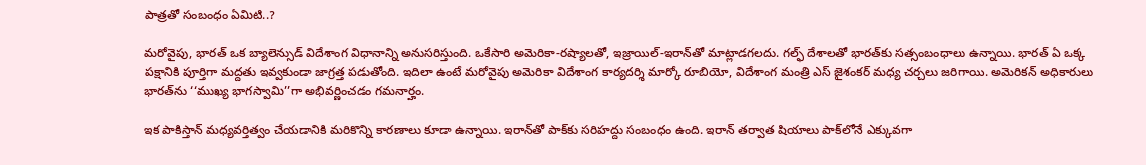పాత్రతో సంబంధం ఏమిటి..?

మరోవైపు, భారత్ ఒక బ్యాలెన్సుడ్ విదేశాంగ విధానాన్ని అనుసరిస్తుంది. ఒకేసారి అమెరికా-రష్యాలతో, ఇజ్రాయిల్-ఇరాన్‌తో మాట్లాడగలదు. గల్ఫ్ దేశాలతో భారత్‌కు సత్సంబంధాలు ఉన్నాయి. భారత్ ఏ ఒక్క పక్షానికి పూర్తిగా మద్దతు ఇవ్వకుండా జాగ్రత్త పడుతోంది. ఇదిలా ఉంటే మరోవైపు అమెరికా విదేశాంగ కార్యదర్శి మార్కో రూబియో, విదేశాంగ మంత్రి ఎస్ జైశంకర్ మధ్య చర్చలు జరిగాయి. అమెరికన్ అధికారులు భారత్‌ను ‘‘ముఖ్య భాగస్వామి’’గా అభివర్ణించడం గమనార్హం.

ఇక పాకిస్తాన్‌ మధ్యవర్తిత్వం చేయడానికి మరికొన్ని కారణాలు కూడా ఉన్నాయి. ఇరాన్‌తో పాక్‌కు సరిహద్దు సంబంధం ఉంది. ఇరాన్ తర్వాత షియాలు పాక్‌లోనే ఎక్కువగా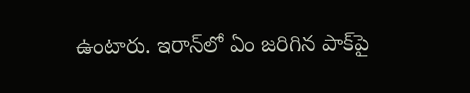ఉంటారు. ఇరాన్‌లో ఏం జరిగిన పాక్‌పై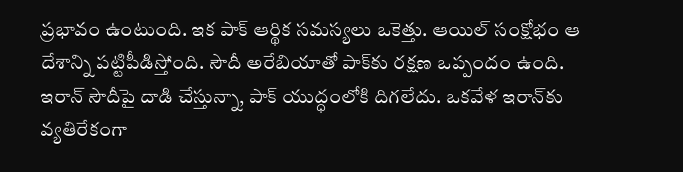ప్రభావం ఉంటుంది. ఇక పాక్ ఆర్థిక సమస్యలు ఒకెత్తు. ఆయిల్ సంక్షోభం ఆ దేశాన్ని పట్టిపీడిస్తోంది. సౌదీ అరేబియాతో పాక్‌కు రక్షణ ఒప్పందం ఉంది. ఇరాన్ సౌదీపై దాడి చేస్తున్నా, పాక్ యుద్ధంలోకి దిగలేదు. ఒకవేళ ఇరాన్‌కు వ్యతిరేకంగా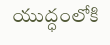యుద్ధంలోకి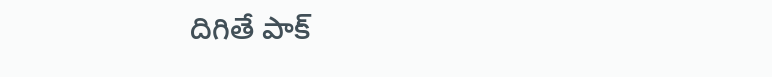దిగితే పాక్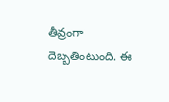తీవ్రంగా దెబ్బతింటుంది. ఈ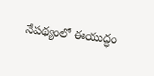నేపథ్యంలో ఈయుద్ధం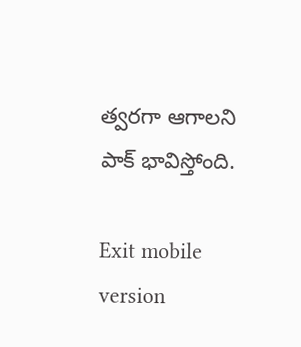త్వరగా ఆగాలని పాక్ భావిస్తోంది.

Exit mobile version